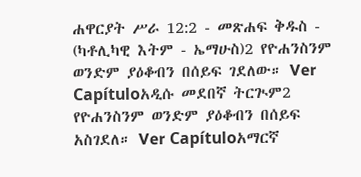ሐዋርያት ሥራ 12:2 - መጽሐፍ ቅዱስ - (ካቶሊካዊ እትም - ኤማሁስ)2 የዮሐንስንም ወንድም ያዕቆብን በሰይፍ ገደለው። Ver Capítuloአዲሱ መደበኛ ትርጒም2 የዮሐንስንም ወንድም ያዕቆብን በሰይፍ አስገደለ። Ver Capítuloአማርኛ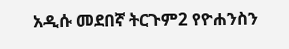አዲሱ መደበኛ ትርጉም2 የዮሐንስን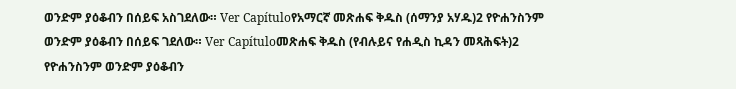ወንድም ያዕቆብን በሰይፍ አስገደለው። Ver Capítuloየአማርኛ መጽሐፍ ቅዱስ (ሰማንያ አሃዱ)2 የዮሐንስንም ወንድም ያዕቆብን በሰይፍ ገደለው። Ver Capítuloመጽሐፍ ቅዱስ (የብሉይና የሐዲስ ኪዳን መጻሕፍት)2 የዮሐንስንም ወንድም ያዕቆብን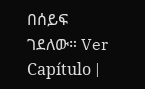በሰይፍ ገደለው። Ver Capítulo |